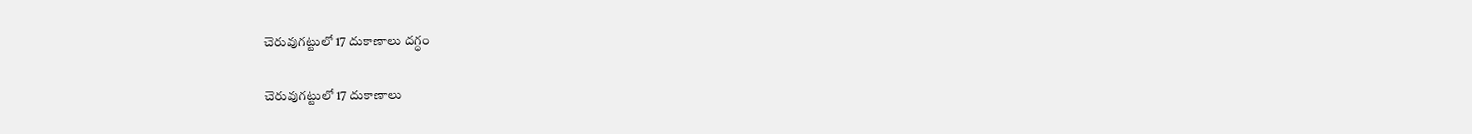చెరువుగట్టులో 17 దుకాణాలు దగ్ధం

చెరువుగట్టులో 17 దుకాణాలు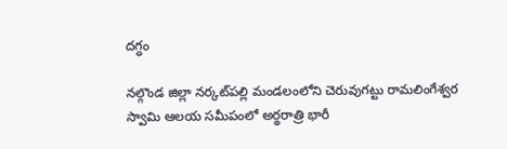దగ్ధం

నల్గొండ జిల్లా నర్కట్‌పల్లి మండలంలోని చెరువుగట్టు రామలింగేశ్వర స్వామి ఆలయ సమీపంలో అర్థరాత్రి భారీ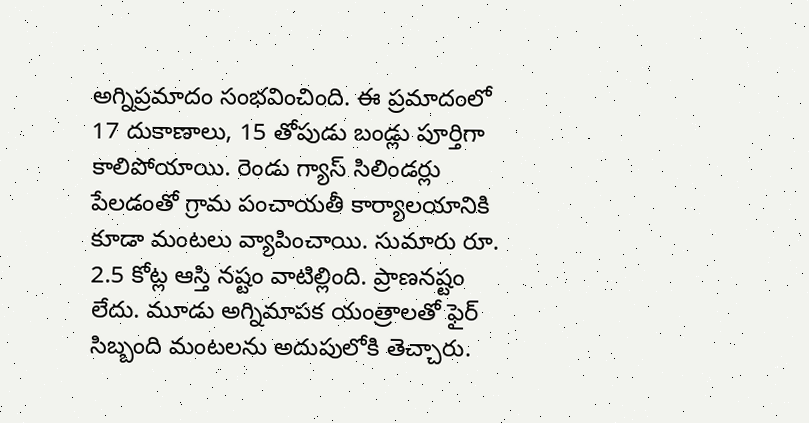అగ్నిప్రమాదం సంభవించింది. ఈ ప్రమాదంలో 17 దుకాణాలు, 15 తోపుడు బండ్లు పూర్తిగా కాలిపోయాయి. రెండు గ్యాస్ సిలిండర్లు పేలడంతో గ్రామ పంచాయతీ కార్యాలయానికి కూడా మంటలు వ్యాపించాయి. సుమారు రూ. 2.5 కోట్ల ఆస్తి నష్టం వాటిల్లింది. ప్రాణనష్టం లేదు. మూడు అగ్నిమాపక యంత్రాలతో ఫైర్ సిబ్బంది మంటలను అదుపులోకి తెచ్చారు.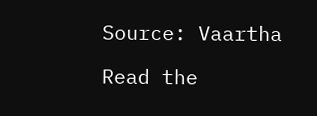Source: Vaartha

Read the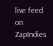live feed on ZapIndies